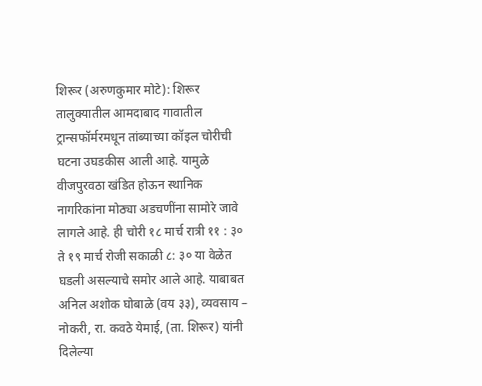शिरूर (अरुणकुमार मोटे): शिरूर तालुक्यातील आमदाबाद गावातील ट्रान्सफॉर्मरमधून तांब्याच्या कॉइल चोरीची घटना उघडकीस आली आहे. यामुळे वीजपुरवठा खंडित होऊन स्थानिक नागरिकांना मोठ्या अडचणींना सामोरे जावे लागले आहे. ही चोरी १८ मार्च रात्री ११ : ३० ते १९ मार्च रोजी सकाळी ८: ३० या वेळेत घडली असल्याचे समोर आले आहे. याबाबत अनिल अशोक घोबाळे (वय ३३), व्यवसाय – नोकरी, रा. कवठे येमाई, (ता. शिरूर) यांनी दिलेल्या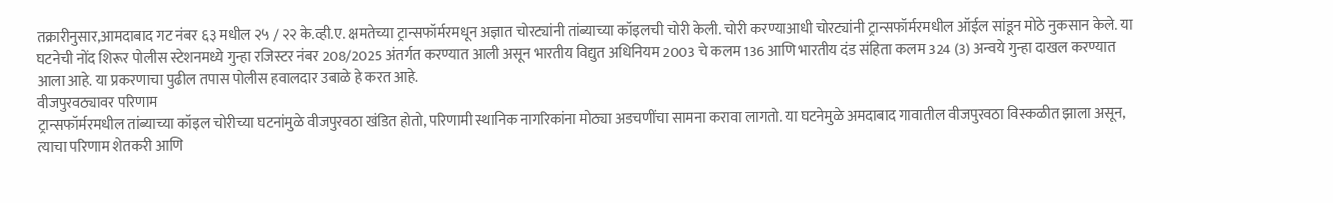तक्रारीनुसार,आमदाबाद गट नंबर ६३ मधील २५ / २२ के.व्ही.ए. क्षमतेच्या ट्रान्सफॉर्मरमधून अज्ञात चोरट्यांनी तांब्याच्या कॉइलची चोरी केली. चोरी करण्याआधी चोरट्यांनी ट्रान्सफॉर्मरमधील ऑईल सांडून मोठे नुकसान केले. या घटनेची नोंद शिरूर पोलीस स्टेशनमध्ये गुन्हा रजिस्टर नंबर 208/2025 अंतर्गत करण्यात आली असून भारतीय विद्युत अधिनियम 2003 चे कलम 136 आणि भारतीय दंड संहिता कलम 324 (3) अन्वये गुन्हा दाखल करण्यात आला आहे. या प्रकरणाचा पुढील तपास पोलीस हवालदार उबाळे हे करत आहे.
वीजपुरवठ्यावर परिणाम
ट्रान्सफॉर्मरमधील तांब्याच्या कॉइल चोरीच्या घटनांमुळे वीजपुरवठा खंडित होतो, परिणामी स्थानिक नागरिकांना मोठ्या अडचणींचा सामना करावा लागतो. या घटनेमुळे अमदाबाद गावातील वीजपुरवठा विस्कळीत झाला असून, त्याचा परिणाम शेतकरी आणि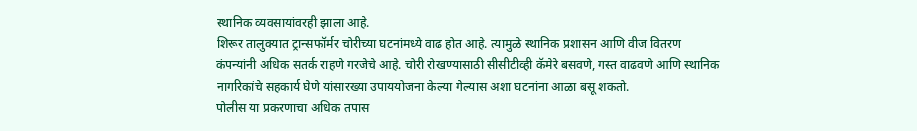स्थानिक व्यवसायांवरही झाला आहे.
शिरूर तालुक्यात ट्रान्सफॉर्मर चोरीच्या घटनांमध्ये वाढ होत आहे. त्यामुळे स्थानिक प्रशासन आणि वीज वितरण कंपन्यांनी अधिक सतर्क राहणे गरजेचे आहे. चोरी रोखण्यासाठी सीसीटीव्ही कॅमेरे बसवणे, गस्त वाढवणे आणि स्थानिक नागरिकांचे सहकार्य घेणे यांसारख्या उपाययोजना केल्या गेल्यास अशा घटनांना आळा बसू शकतो.
पोलीस या प्रकरणाचा अधिक तपास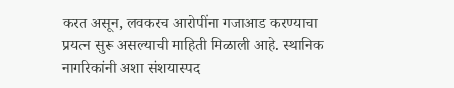करत असून, लवकरच आरोपींना गजाआड करण्याचा प्रयत्न सुरू असल्याची माहिती मिळाली आहे. स्थानिक नागरिकांनी अशा संशयास्पद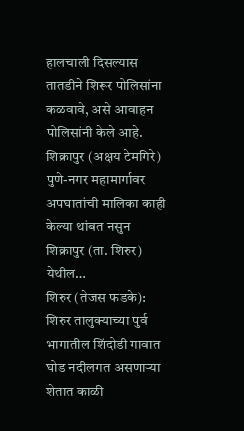हालचाली दिसल्यास तातडीने शिरूर पोलिसांना कळवावे, असे आवाहन पोलिसांनी केले आहे.
शिक्रापुर (अक्षय टेमगिरे) पुणे-नगर महामार्गावर अपघातांची मालिका काही केल्या थांबत नसुन शिक्रापुर (ता. शिरुर) येथील…
शिरुर (तेजस फडके): शिरुर तालुक्याच्या पुर्व भागातील शिंदोडी गावात घोड नदीलगत असणाऱ्या शेतात काळी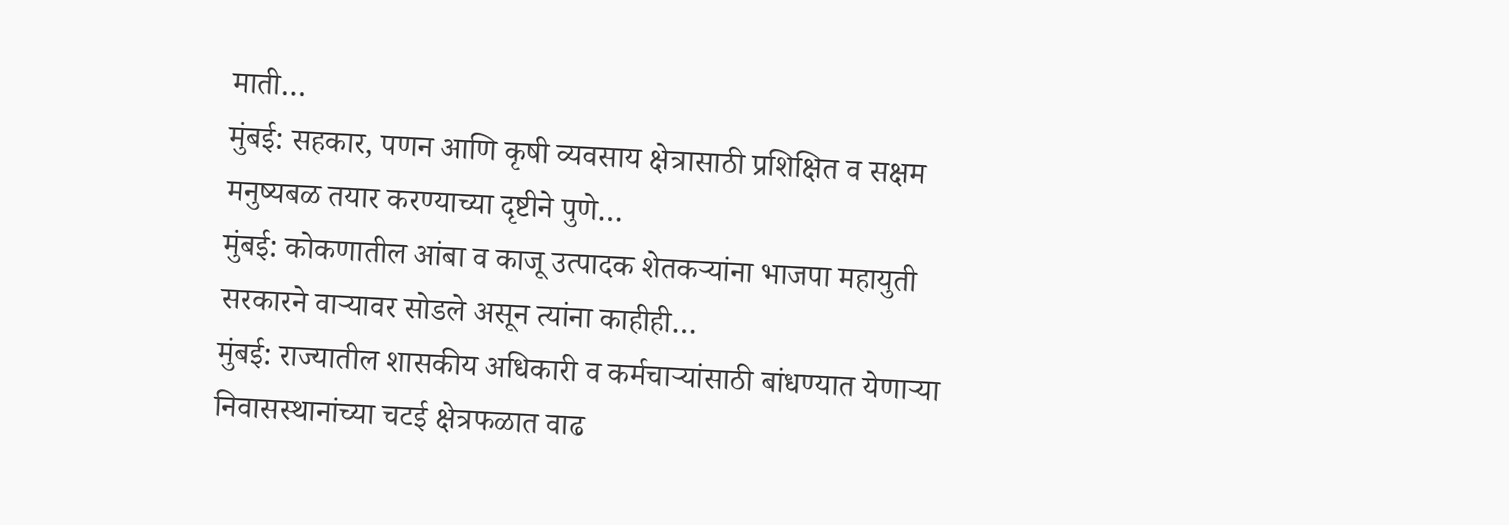माती…
मुंबई: सहकार, पणन आणि कृषी व्यवसाय क्षेत्रासाठी प्रशिक्षित व सक्षम मनुष्यबळ तयार करण्याच्या दृष्टीने पुणे…
मुंबई: कोकणातील आंबा व काजू उत्पादक शेतकऱ्यांना भाजपा महायुती सरकारने वाऱ्यावर सोडले असून त्यांना काहीही…
मुंबई: राज्यातील शासकीय अधिकारी व कर्मचाऱ्यांसाठी बांधण्यात येणाऱ्या निवासस्थानांच्या चटई क्षेत्रफळात वाढ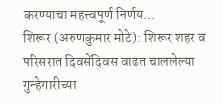करण्याचा महत्त्वपूर्ण निर्णय…
शिरूर (अरुणकुमार मोटे): शिरूर शहर व परिसरात दिवसेंदिवस वाढत चाललेल्या गुन्हेगारीच्या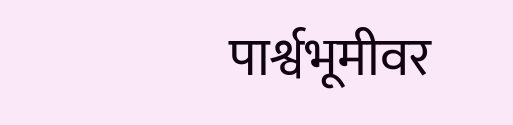पार्श्वभूमीवर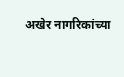अखेर नागरिकांच्या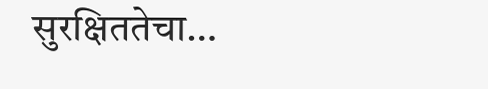सुरक्षिततेचा…